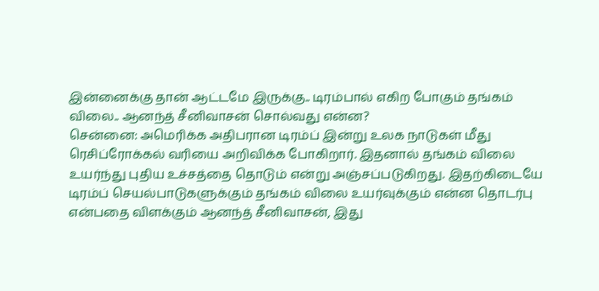இன்னைக்கு தான் ஆட்டமே இருக்கு.. டிரம்பால் எகிற போகும் தங்கம் விலை.. ஆனந்த் சீனிவாசன் சொல்வது என்ன?
சென்னை: அமெரிக்க அதிபரான டிரம்ப் இன்று உலக நாடுகள் மீது ரெசிப்ரோக்கல் வரியை அறிவிக்க போகிறார். இதனால் தங்கம் விலை உயர்ந்து புதிய உச்சத்தை தொடும் என்று அஞ்சப்படுகிறது. இதற்கிடையே டிரம்ப் செயல்பாடுகளுக்கும் தங்கம் விலை உயர்வுக்கும் என்ன தொடர்பு என்பதை விளக்கும் ஆனந்த் சீனிவாசன், இது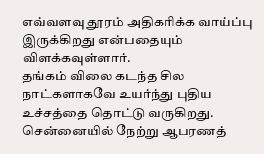எவ்வளவு தூரம் அதிகரிக்க வாய்ப்பு இருக்கிறது என்பதையும் விளக்கவுள்ளார்.
தங்கம் விலை கடந்த சில நாட்களாகவே உயர்ந்து புதிய உச்சத்தை தொட்டு வருகிறது. சென்னையில் நேற்று ஆபரணத்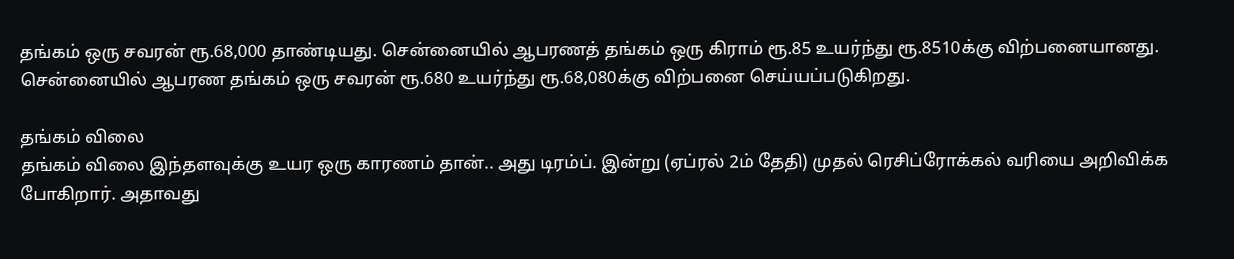தங்கம் ஒரு சவரன் ரூ.68,000 தாண்டியது. சென்னையில் ஆபரணத் தங்கம் ஒரு கிராம் ரூ.85 உயர்ந்து ரூ.8510க்கு விற்பனையானது. சென்னையில் ஆபரண தங்கம் ஒரு சவரன் ரூ.680 உயர்ந்து ரூ.68,080க்கு விற்பனை செய்யப்படுகிறது.

தங்கம் விலை
தங்கம் விலை இந்தளவுக்கு உயர ஒரு காரணம் தான்.. அது டிரம்ப். இன்று (ஏப்ரல் 2ம் தேதி) முதல் ரெசிப்ரோக்கல் வரியை அறிவிக்க போகிறார். அதாவது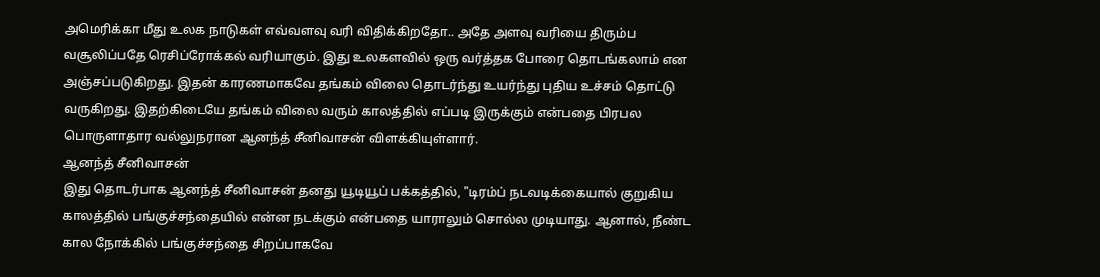அமெரிக்கா மீது உலக நாடுகள் எவ்வளவு வரி விதிக்கிறதோ.. அதே அளவு வரியை திரும்ப வசூலிப்பதே ரெசிப்ரோக்கல் வரியாகும். இது உலகளவில் ஒரு வர்த்தக போரை தொடங்கலாம் என அஞ்சப்படுகிறது. இதன் காரணமாகவே தங்கம் விலை தொடர்ந்து உயர்ந்து புதிய உச்சம் தொட்டு வருகிறது. இதற்கிடையே தங்கம் விலை வரும் காலத்தில் எப்படி இருக்கும் என்பதை பிரபல பொருளாதார வல்லுநரான ஆனந்த் சீனிவாசன் விளக்கியுள்ளார்.
ஆனந்த் சீனிவாசன்
இது தொடர்பாக ஆனந்த் சீனிவாசன் தனது யூடியூப் பக்கத்தில், "டிரம்ப் நடவடிக்கையால் குறுகிய காலத்தில் பங்குச்சந்தையில் என்ன நடக்கும் என்பதை யாராலும் சொல்ல முடியாது. ஆனால், நீண்ட கால நோக்கில் பங்குச்சந்தை சிறப்பாகவே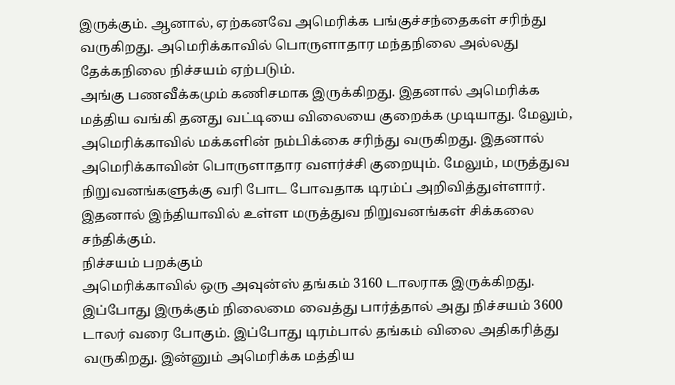இருக்கும். ஆனால், ஏற்கனவே அமெரிக்க பங்குச்சந்தைகள் சரிந்து வருகிறது. அமெரிக்காவில் பொருளாதார மந்தநிலை அல்லது தேக்கநிலை நிச்சயம் ஏற்படும்.
அங்கு பணவீக்கமும் கணிசமாக இருக்கிறது. இதனால் அமெரிக்க மத்திய வங்கி தனது வட்டியை விலையை குறைக்க முடியாது. மேலும், அமெரிக்காவில் மக்களின் நம்பிக்கை சரிந்து வருகிறது. இதனால் அமெரிக்காவின் பொருளாதார வளர்ச்சி குறையும். மேலும், மருத்துவ நிறுவனங்களுக்கு வரி போட போவதாக டிரம்ப் அறிவித்துள்ளார். இதனால் இந்தியாவில் உள்ள மருத்துவ நிறுவனங்கள் சிக்கலை சந்திக்கும்.
நிச்சயம் பறக்கும்
அமெரிக்காவில் ஒரு அவுன்ஸ் தங்கம் 3160 டாலராக இருக்கிறது. இப்போது இருக்கும் நிலைமை வைத்து பார்த்தால் அது நிச்சயம் 3600 டாலர் வரை போகும். இப்போது டிரம்பால் தங்கம் விலை அதிகரித்து வருகிறது. இன்னும் அமெரிக்க மத்திய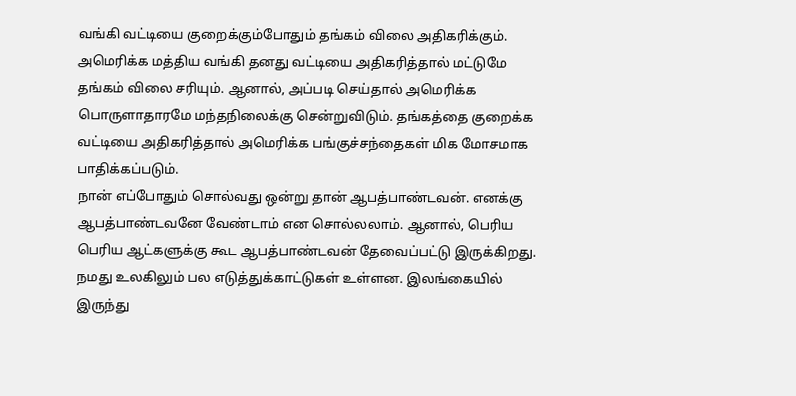வங்கி வட்டியை குறைக்கும்போதும் தங்கம் விலை அதிகரிக்கும். அமெரிக்க மத்திய வங்கி தனது வட்டியை அதிகரித்தால் மட்டுமே தங்கம் விலை சரியும். ஆனால், அப்படி செய்தால் அமெரிக்க பொருளாதாரமே மந்தநிலைக்கு சென்றுவிடும். தங்கத்தை குறைக்க வட்டியை அதிகரித்தால் அமெரிக்க பங்குச்சந்தைகள் மிக மோசமாக பாதிக்கப்படும்.
நான் எப்போதும் சொல்வது ஒன்று தான் ஆபத்பாண்டவன். எனக்கு ஆபத்பாண்டவனே வேண்டாம் என சொல்லலாம். ஆனால், பெரிய பெரிய ஆட்களுக்கு கூட ஆபத்பாண்டவன் தேவைப்பட்டு இருக்கிறது. நமது உலகிலும் பல எடுத்துக்காட்டுகள் உள்ளன. இலங்கையில் இருந்து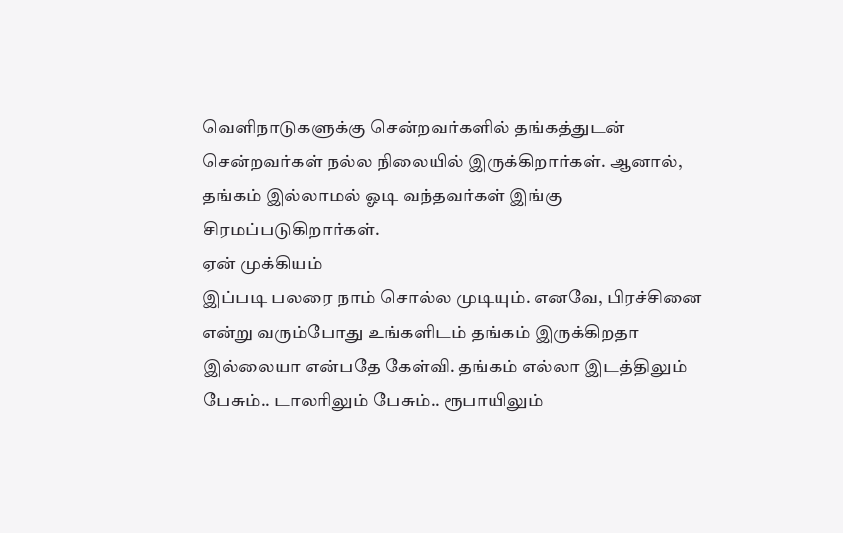வெளிநாடுகளுக்கு சென்றவர்களில் தங்கத்துடன் சென்றவர்கள் நல்ல நிலையில் இருக்கிறார்கள். ஆனால், தங்கம் இல்லாமல் ஓடி வந்தவர்கள் இங்கு சிரமப்படுகிறார்கள்.
ஏன் முக்கியம்
இப்படி பலரை நாம் சொல்ல முடியும். எனவே, பிரச்சினை என்று வரும்போது உங்களிடம் தங்கம் இருக்கிறதா இல்லையா என்பதே கேள்வி. தங்கம் எல்லா இடத்திலும் பேசும்.. டாலரிலும் பேசும்.. ரூபாயிலும்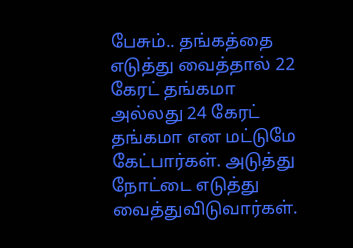பேசும்.. தங்கத்தை எடுத்து வைத்தால் 22 கேரட் தங்கமா அல்லது 24 கேரட் தங்கமா என மட்டுமே கேட்பார்கள். அடுத்து நோட்டை எடுத்து வைத்துவிடுவார்கள்.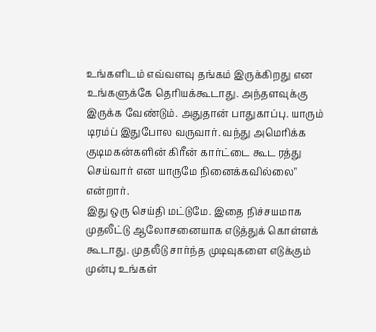உங்களிடம் எவ்வளவு தங்கம் இருக்கிறது என உங்களுக்கே தெரியக்கூடாது. அந்தளவுக்கு இருக்க வேண்டும். அதுதான் பாதுகாப்பு. யாரும் டிரம்ப் இதுபோல வருவார். வந்து அமெரிக்க குடிமகன்களின் கிரீன் கார்ட்டை கூட ரத்து செய்வார் என யாருமே நினைக்கவில்லை" என்றார்.
இது ஒரு செய்தி மட்டுமே. இதை நிச்சயமாக முதலீட்டு ஆலோசனையாக எடுத்துக் கொள்ளக் கூடாது. முதலீடு சார்ந்த முடிவுகளை எடுக்கும் முன்பு உங்கள்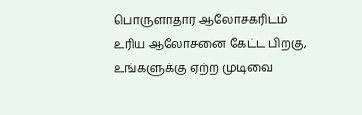பொருளாதார ஆலோசகரிடம் உரிய ஆலோசனை கேட்ட பிறகு, உங்களுக்கு ஏற்ற முடிவை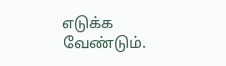எடுக்க வேண்டும்.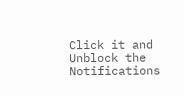Click it and Unblock the Notifications